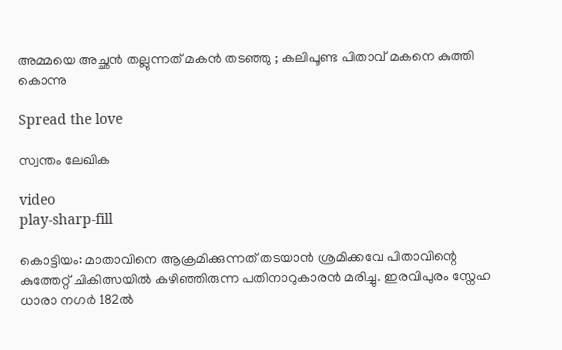അമ്മയെ അച്ഛൻ തല്ലുന്നത് മകൻ തടഞ്ഞു ; കലിപൂണ്ട പിതാവ് മകനെ കുത്തി കൊന്നു

Spread the love

സ്വന്തം ലേഖിക

video
play-sharp-fill

കൊട്ടിയം: മാതാവിനെ ആക്രമിക്കുന്നത് തടയാൻ ശ്രമിക്കവേ പിതാവിന്റെ കുത്തേറ്റ് ചികിത്സയിൽ കഴിഞ്ഞിരുന്ന പതിനാറുകാരൻ മരിച്ചു. ഇരവിപുരം സ്നേഹ ധാരാ നഗർ 182ൽ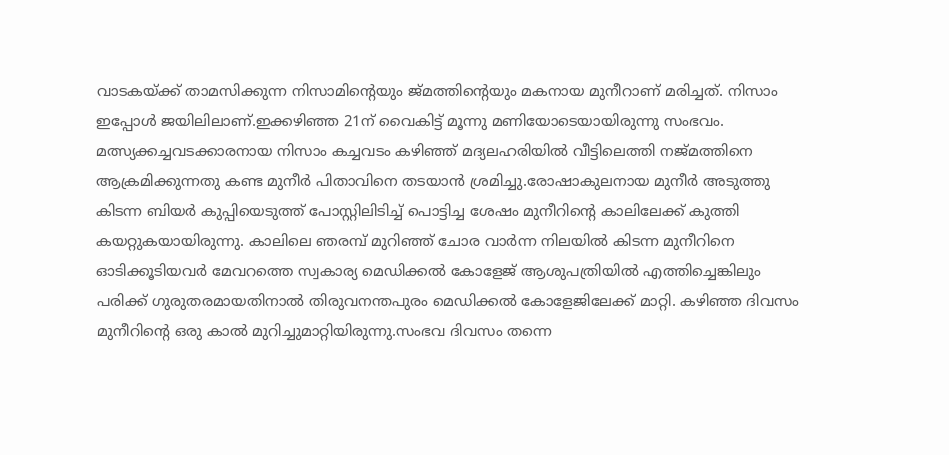വാടകയ്ക്ക് താമസിക്കുന്ന നിസാമിന്റെയും ജ്മത്തിന്റെയും മകനായ മുനീറാണ് മരിച്ചത്. നിസാം ഇപ്പോൾ ജയിലിലാണ്.ഇക്കഴിഞ്ഞ 21ന് വൈകിട്ട് മൂന്നു മണിയോടെയായിരുന്നു സംഭവം. മത്സ്യക്കച്ചവടക്കാരനായ നിസാം കച്ചവടം കഴിഞ്ഞ് മദ്യലഹരിയിൽ വീട്ടിലെത്തി നജ്മത്തിനെ ആക്രമിക്കുന്നതു കണ്ട മുനീർ പിതാവിനെ തടയാൻ ശ്രമിച്ചു.രോഷാകുലനായ മുനീർ അടുത്തു കിടന്ന ബിയർ കുപ്പിയെടുത്ത് പോസ്റ്റിലിടിച്ച് പൊട്ടിച്ച ശേഷം മുനീറിന്റെ കാലിലേക്ക് കുത്തി കയറ്റുകയായിരുന്നു. കാലിലെ ഞരമ്പ് മുറിഞ്ഞ് ചോര വാർന്ന നിലയിൽ കിടന്ന മുനീറിനെ ഓടിക്കൂടിയവർ മേവറത്തെ സ്വകാര്യ മെഡിക്കൽ കോളേജ് ആശുപത്രിയിൽ എത്തിച്ചെങ്കിലും പരിക്ക് ഗുരുതരമായതിനാൽ തിരുവനന്തപുരം മെഡിക്കൽ കോളേജിലേക്ക് മാറ്റി. കഴിഞ്ഞ ദിവസം മുനീറിന്റെ ഒരു കാൽ മുറിച്ചുമാറ്റിയിരുന്നു.സംഭവ ദിവസം തന്നെ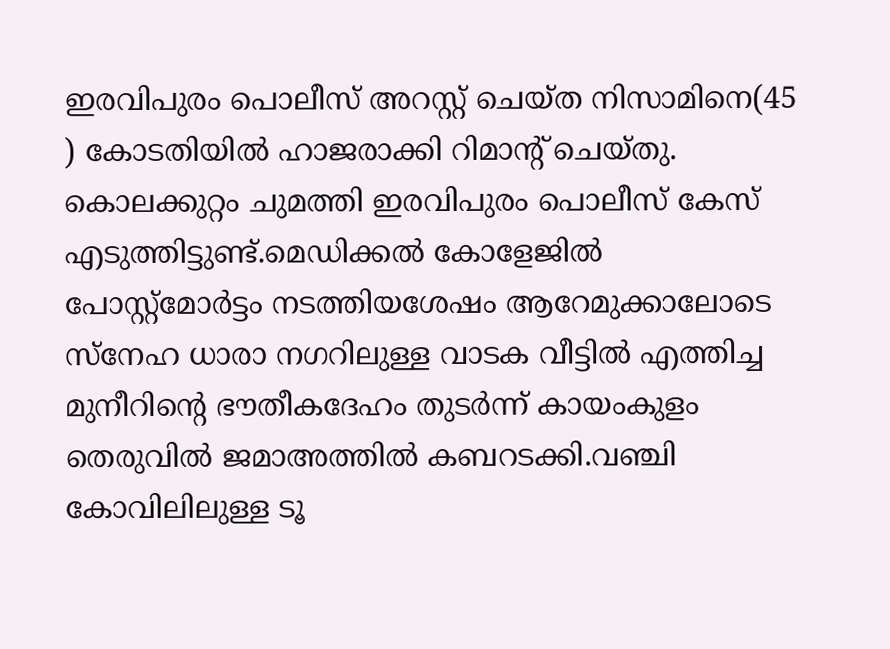ഇരവിപുരം പൊലീസ് അറസ്റ്റ് ചെയ്ത നിസാമിനെ(45 ) കോടതിയിൽ ഹാജരാക്കി റിമാന്റ് ചെയ്തു. കൊലക്കുറ്റം ചുമത്തി ഇരവിപുരം പൊലീസ് കേസ് എടുത്തിട്ടുണ്ട്.മെഡിക്കൽ കോളേജിൽ പോസ്റ്റ്മോർട്ടം നടത്തിയശേഷം ആറേമുക്കാലോടെ സ്നേഹ ധാരാ നഗറിലുള്ള വാടക വീട്ടിൽ എത്തിച്ച മുനീറിന്റെ ഭൗതീകദേഹം തുടർന്ന് കായംകുളം തെരുവിൽ ജമാഅത്തിൽ കബറടക്കി.വഞ്ചി കോവിലിലുള്ള ടൂ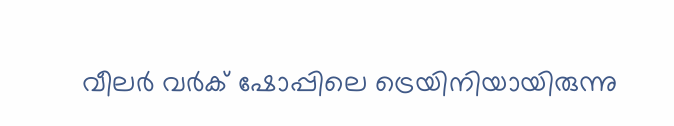വീലർ വർക് ഷോപ്പിലെ ട്രെയിനിയായിരുന്നു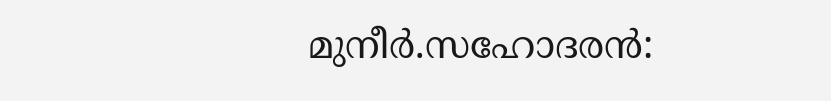മുനീർ.സഹോദരൻ: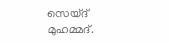സെയ്ദ് മുഹമ്മദ്.